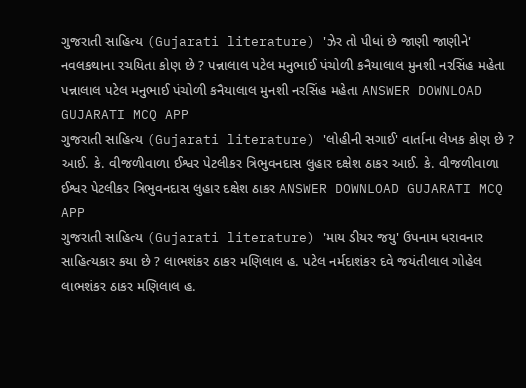ગુજરાતી સાહિત્ય (Gujarati literature) 'ઝેર તો પીધાં છે જાણી જાણીને' નવલકથાના રચયિતા કોણ છે ? પન્નાલાલ પટેલ મનુભાઈ પંચોળી કનૈયાલાલ મુનશી નરસિંહ મહેતા પન્નાલાલ પટેલ મનુભાઈ પંચોળી કનૈયાલાલ મુનશી નરસિંહ મહેતા ANSWER DOWNLOAD GUJARATI MCQ APP
ગુજરાતી સાહિત્ય (Gujarati literature) 'લોહીની સગાઈ' વાર્તાના લેખક કોણ છે ? આઈ. કે. વીજળીવાળા ઈશ્વર પેટલીકર ત્રિભુવનદાસ લુહાર દક્ષેશ ઠાકર આઈ. કે. વીજળીવાળા ઈશ્વર પેટલીકર ત્રિભુવનદાસ લુહાર દક્ષેશ ઠાકર ANSWER DOWNLOAD GUJARATI MCQ APP
ગુજરાતી સાહિત્ય (Gujarati literature) 'માય ડીયર જયુ' ઉપનામ ધરાવનાર સાહિત્યકાર કયા છે ? લાભશંકર ઠાકર મણિલાલ હ. પટેલ નર્મદાશંકર દવે જયંતીલાલ ગોહેલ લાભશંકર ઠાકર મણિલાલ હ.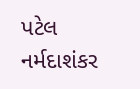પટેલ નર્મદાશંકર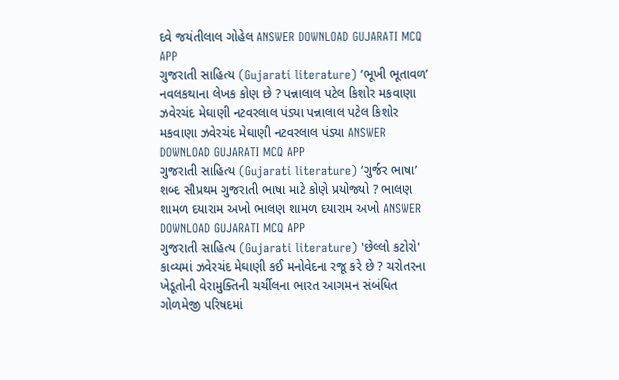દવે જયંતીલાલ ગોહેલ ANSWER DOWNLOAD GUJARATI MCQ APP
ગુજરાતી સાહિત્ય (Gujarati literature) ‘ભૂખી ભૂતાવળ’ નવલકથાના લેખક કોણ છે ? પન્નાલાલ પટેલ કિશોર મકવાણા ઝવેરચંદ મેઘાણી નટવરલાલ પંડ્યા પન્નાલાલ પટેલ કિશોર મકવાણા ઝવેરચંદ મેઘાણી નટવરલાલ પંડ્યા ANSWER DOWNLOAD GUJARATI MCQ APP
ગુજરાતી સાહિત્ય (Gujarati literature) ‘ગુર્જર ભાષા’ શબ્દ સૌપ્રથમ ગુજરાતી ભાષા માટે કોણે પ્રયોજ્યો ? ભાલણ શામળ દયારામ અખો ભાલણ શામળ દયારામ અખો ANSWER DOWNLOAD GUJARATI MCQ APP
ગુજરાતી સાહિત્ય (Gujarati literature) 'છેલ્લો કટોરો' કાવ્યમાં ઝવેરચંદ મેઘાણી કઈ મનોવેદના રજૂ કરે છે ? ચરોતરના ખેડૂતોની વેરામુક્તિની ચર્ચીલના ભારત આગમન સંબંધિત ગોળમેજી પરિષદમાં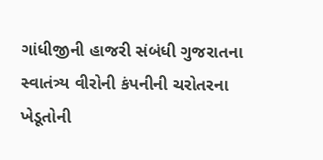ગાંધીજીની હાજરી સંબંધી ગુજરાતના સ્વાતંત્ર્ય વીરોની કંપનીની ચરોતરના ખેડૂતોની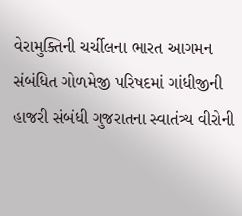વેરામુક્તિની ચર્ચીલના ભારત આગમન સંબંધિત ગોળમેજી પરિષદમાં ગાંધીજીની હાજરી સંબંધી ગુજરાતના સ્વાતંત્ર્ય વીરોની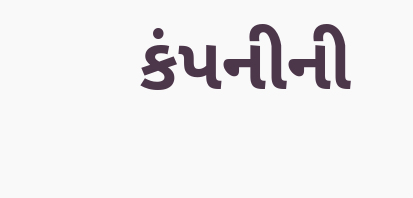કંપનીની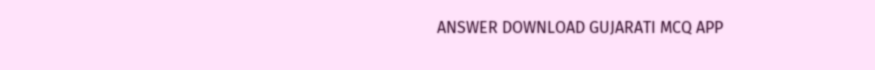ANSWER DOWNLOAD GUJARATI MCQ APP